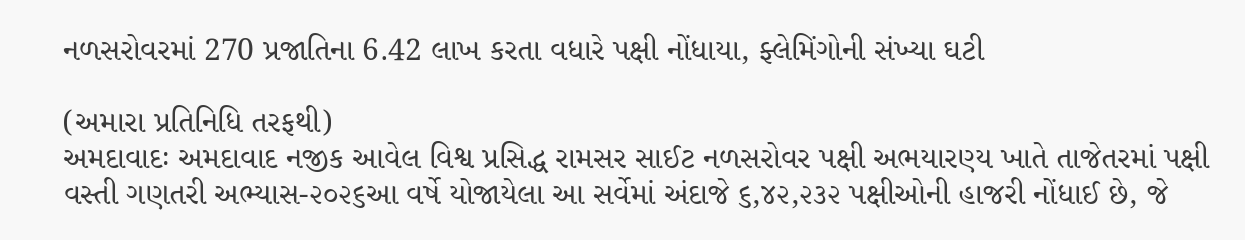નળસરોવરમાં 270 પ્રજાતિના 6.42 લાખ કરતા વધારે પક્ષી નોંધાયા, ફ્લેમિંગોની સંખ્યા ઘટી

(અમારા પ્રતિનિધિ તરફથી)
અમદાવાદઃ અમદાવાદ નજીક આવેલ વિશ્વ પ્રસિદ્ધ રામસર સાઈટ નળસરોવર પક્ષી અભયારણ્ય ખાતે તાજેતરમાં પક્ષી વસ્તી ગણતરી અભ્યાસ-૨૦૨૬આ વર્ષે યોજાયેલા આ સર્વેમાં અંદાજે ૬,૪૨,૨૩૨ પક્ષીઓની હાજરી નોંધાઈ છે, જે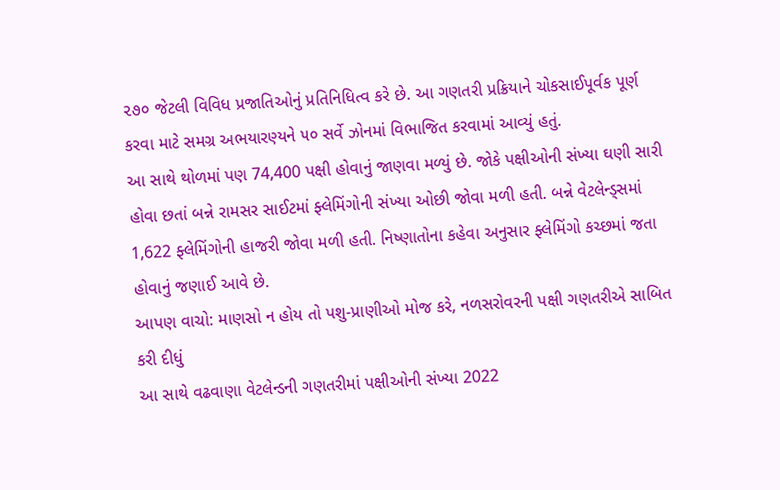૨૭૦ જેટલી વિવિધ પ્રજાતિઓનું પ્રતિનિધિત્વ કરે છે. આ ગણતરી પ્રક્રિયાને ચોકસાઈપૂર્વક પૂર્ણ કરવા માટે સમગ્ર અભયારણ્યને ૫૦ સર્વે ઝોનમાં વિભાજિત કરવામાં આવ્યું હતું.
આ સાથે થોળમાં પણ 74,400 પક્ષી હોવાનું જાણવા મળ્યું છે. જોકે પક્ષીઓની સંખ્યા ઘણી સારી હોવા છતાં બન્ને રામસર સાઈટમાં ફ્લેમિંગોની સંખ્યા ઓછી જોવા મળી હતી. બન્ને વેટલેન્ડ્સમાં 1,622 ફ્લેમિંગોની હાજરી જોવા મળી હતી. નિષ્ણાતોના કહેવા અનુસાર ફ્લેમિંગો કચ્છમાં જતા હોવાનું જણાઈ આવે છે.
આપણ વાચો: માણસો ન હોય તો પશુ-પ્રાણીઓ મોજ કરે, નળસરોવરની પક્ષી ગણતરીએ સાબિત કરી દીધું
આ સાથે વઢવાણા વેટલેન્ડની ગણતરીમાં પક્ષીઓની સંખ્યા 2022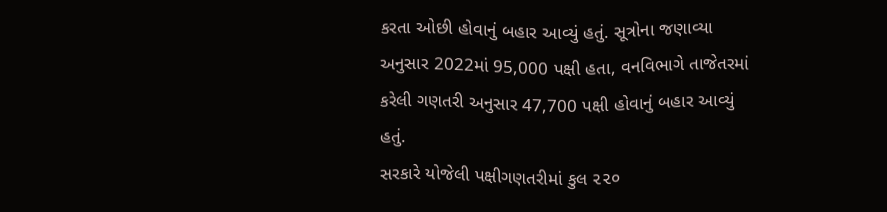કરતા ઓછી હોવાનું બહાર આવ્યું હતું. સૂત્રોના જણાવ્યા અનુસાર 2022માં 95,000 પક્ષી હતા, વનવિભાગે તાજેતરમાં કરેલી ગણતરી અનુસાર 47,700 પક્ષી હોવાનું બહાર આવ્યું હતું.
સરકારે યોજેલી પક્ષીગણતરીમાં કુલ ૨૨૦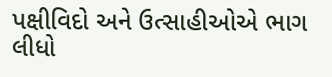પક્ષીવિદો અને ઉત્સાહીઓએ ભાગ લીધો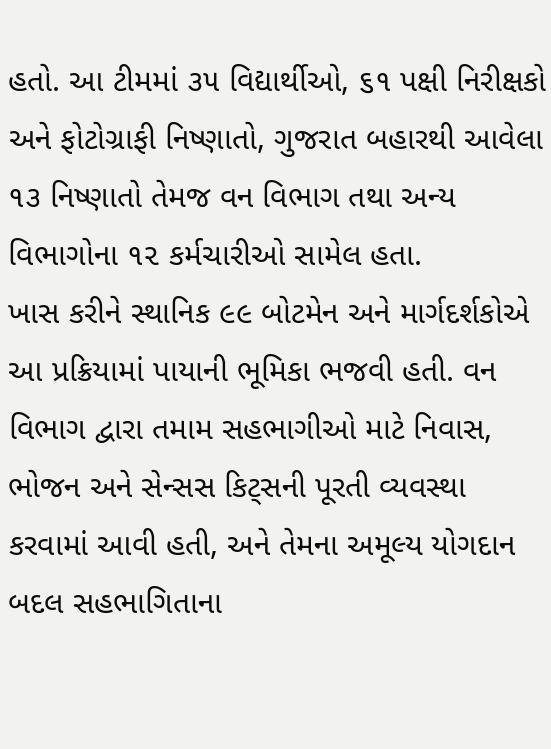હતો. આ ટીમમાં ૩૫ વિદ્યાર્થીઓ, ૬૧ પક્ષી નિરીક્ષકો અને ફોટોગ્રાફી નિષ્ણાતો, ગુજરાત બહારથી આવેલા ૧૩ નિષ્ણાતો તેમજ વન વિભાગ તથા અન્ય વિભાગોના ૧૨ કર્મચારીઓ સામેલ હતા.
ખાસ કરીને સ્થાનિક ૯૯ બોટમેન અને માર્ગદર્શકોએ આ પ્રક્રિયામાં પાયાની ભૂમિકા ભજવી હતી. વન વિભાગ દ્વારા તમામ સહભાગીઓ માટે નિવાસ, ભોજન અને સેન્સસ કિટ્સની પૂરતી વ્યવસ્થા કરવામાં આવી હતી, અને તેમના અમૂલ્ય યોગદાન બદલ સહભાગિતાના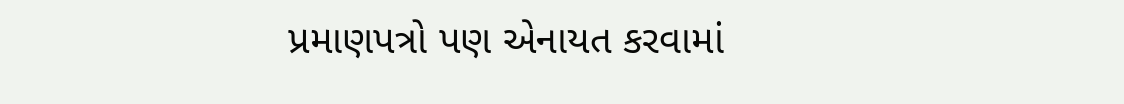પ્રમાણપત્રો પણ એનાયત કરવામાં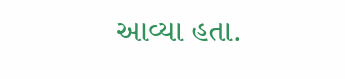આવ્યા હતા.